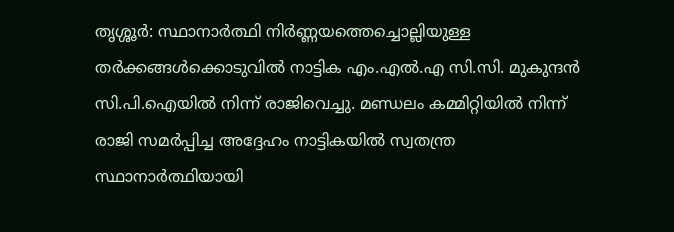തൃശ്ശൂർ: സ്ഥാനാർത്ഥി നിർണ്ണയത്തെച്ചൊല്ലിയുള്ള തർക്കങ്ങൾക്കൊടുവിൽ നാട്ടിക എം.എൽ.എ സി.സി. മുകുന്ദൻ സി.പി.ഐയിൽ നിന്ന് രാജിവെച്ചു. മണ്ഡലം കമ്മിറ്റിയിൽ നിന്ന് രാജി സമർപ്പിച്ച അദ്ദേഹം നാട്ടികയിൽ സ്വതന്ത്ര സ്ഥാനാർത്ഥിയായി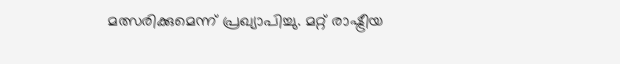മത്സരിക്കുമെന്ന് പ്രഖ്യാപിച്ചു. മറ്റ് രാഷ്ട്രീയ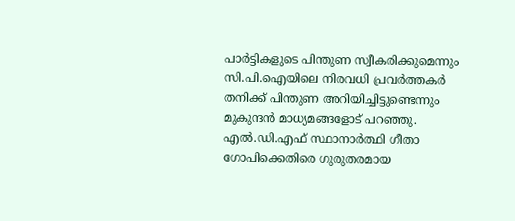പാർട്ടികളുടെ പിന്തുണ സ്വീകരിക്കുമെന്നും സി.പി.ഐയിലെ നിരവധി പ്രവർത്തകർ തനിക്ക് പിന്തുണ അറിയിച്ചിട്ടുണ്ടെന്നും മുകുന്ദൻ മാധ്യമങ്ങളോട് പറഞ്ഞു.
എൽ.ഡി.എഫ് സ്ഥാനാർത്ഥി ഗീതാ ഗോപിക്കെതിരെ ഗുരുതരമായ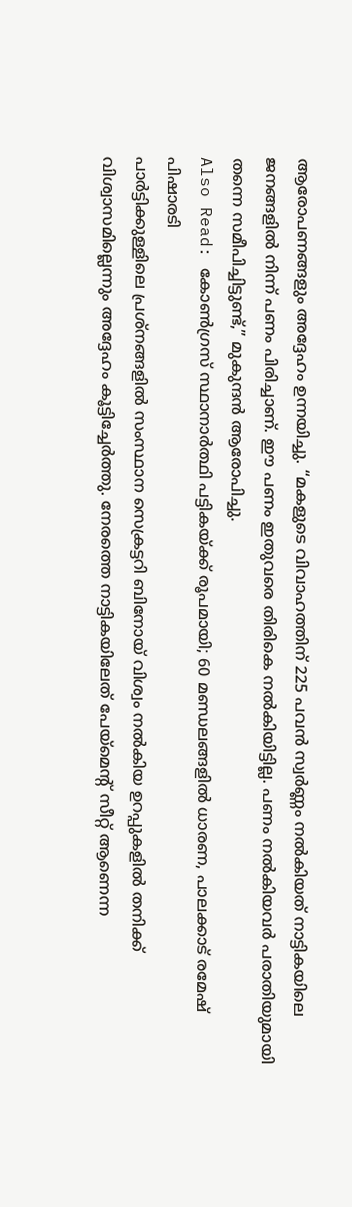ആരോപണങ്ങളും അദ്ദേഹം ഉന്നയിച്ചു. “മകളുടെ വിവാഹത്തിന് 225 പവൻ സ്വർണ്ണം നൽകിയത് നാട്ടികയിലെ ജനങ്ങളിൽ നിന്ന് പണം പിരിച്ചാണ്. ഈ പണം ഇതുവരെ തിരികെ നൽകിയിട്ടില്ല. പണം നൽകിയവർ പരാതിയുമായി തന്നെ സമീപിച്ചിട്ടുണ്ട്,” മുകുന്ദൻ ആരോപിച്ചു.
Also Read: കോൺഗ്രസ് സ്ഥാനാർത്ഥി പട്ടികയ്ക്ക് രൂപമായി; 60 മണ്ഡലങ്ങളിൽ ധാരണ, പാലക്കാട് രമേഷ് പിഷാരടി
പാർട്ടിക്കുള്ളിലെ പ്രശ്നങ്ങളിൽ സംസ്ഥാന സെക്രട്ടറി ബിനോയ് വിശ്വം നൽകിയ ഉറപ്പുകളിൽ തനിക്ക് വിശ്വാസമില്ലെന്നും അദ്ദേഹം കൂട്ടിച്ചേർത്തു. നേരത്തെ നാട്ടികയിലേത് പേയ്മെന്റ് സീറ്റ് ആണെന്ന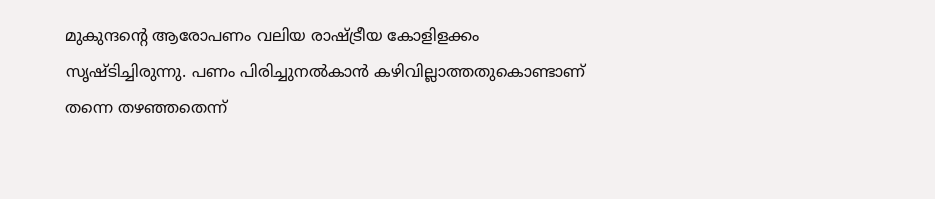മുകുന്ദന്റെ ആരോപണം വലിയ രാഷ്ട്രീയ കോളിളക്കം സൃഷ്ടിച്ചിരുന്നു. പണം പിരിച്ചുനൽകാൻ കഴിവില്ലാത്തതുകൊണ്ടാണ് തന്നെ തഴഞ്ഞതെന്ന്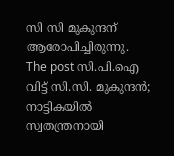സി സി മുകുന്ദന് ആരോപിച്ചിരുന്നു.
The post സി.പി.ഐ വിട്ട് സി.സി. മുകുന്ദൻ; നാട്ടികയിൽ സ്വതന്ത്രനായി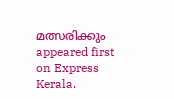മത്സരിക്കും appeared first on Express Kerala.